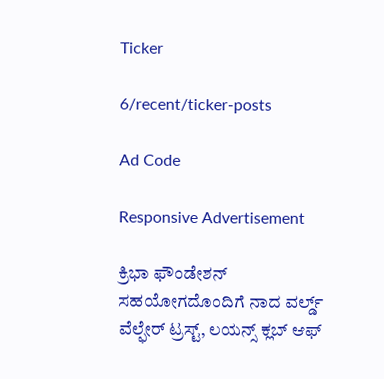Ticker

6/recent/ticker-posts

Ad Code

Responsive Advertisement

ಕ್ರಿಭಾ ಫೌಂಡೇಶನ್ ಸಹಯೋಗದೊಂದಿಗೆ ನಾದ ವರ್ಲ್ಡ್ ವೆಲ್ಫೇರ್ ಟ್ರಸ್ಟ್, ಲಯನ್ಸ್ ಕ್ಲಬ್ ಆಫ್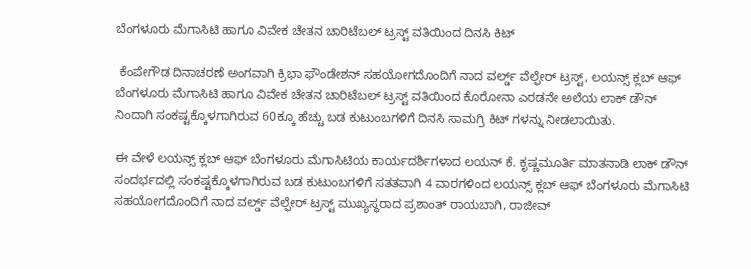ಬೆಂಗಳೂರು ಮೆಗಾಸಿಟಿ ಹಾಗೂ ವಿವೇಕ ಚೇತನ ಚಾರಿಟೆಬಲ್ ಟ್ರಸ್ಟ್ ವತಿಯಿಂದ ದಿನಸಿ ಕಿಟ್

 ಕೆಂಪೇಗೌಡ ದಿನಾಚರಣೆ ಅಂಗವಾಗಿ ಕ್ರಿಭಾ ಫೌಂಡೇಶನ್ ಸಹಯೋಗದೊಂದಿಗೆ ನಾದ ವರ್ಲ್ಡ್ ವೆಲ್ಫೇರ್ ಟ್ರಸ್ಟ್, ಲಯನ್ಸ್ ಕ್ಲಬ್ ಆಫ್ ಬೆಂಗಳೂರು ಮೆಗಾಸಿಟಿ ಹಾಗೂ ವಿವೇಕ ಚೇತನ ಚಾರಿಟೆಬಲ್ ಟ್ರಸ್ಟ್ ವತಿಯಿಂದ ಕೊರೋನಾ ಎರಡನೇ ಅಲೆಯ ಲಾಕ್ ಡೌನ್ ನಿಂದಾಗಿ ಸಂಕಷ್ಟಕ್ಕೊಳಗಾಗಿರುವ 60ಕ್ಕೂ ಹೆಚ್ಚು ಬಡ ಕುಟುಂಬಗಳಿಗೆ ದಿನಸಿ ಸಾಮಗ್ರಿ ಕಿಟ್ ಗಳನ್ನು ನೀಡಲಾಯಿತು.

ಈ ವೇಳೆ ಲಯನ್ಸ್ ಕ್ಲಬ್ ಆಫ್ ಬೆಂಗಳೂರು ಮೆಗಾಸಿಟಿಯ ಕಾರ್ಯದರ್ಶಿಗಳಾದ ಲಯನ್ ಕೆ. ಕೃಷ್ಣಮೂರ್ತಿ ಮಾತನಾಡಿ ಲಾಕ್ ಡೌನ್ ಸಂದರ್ಭದಲ್ಲಿ ಸಂಕಷ್ಟಕ್ಕೊಳಗಾಗಿರುವ ಬಡ ಕುಟುಂಬಗಳಿಗೆ ಸತತವಾಗಿ 4 ವಾರಗಳಿಂದ ಲಯನ್ಸ್ ಕ್ಲಬ್ ಆಫ್ ಬೆಂಗಳೂರು ಮೆಗಾಸಿಟಿ ಸಹಯೋಗದೊಂದಿಗೆ ನಾದ ವರ್ಲ್ಡ್ ವೆಲ್ಫೇರ್ ಟ್ರಸ್ಟ್ ಮುಖ್ಯಸ್ಥರಾದ ಪ್ರಶಾಂತ್ ರಾಯಬಾಗಿ, ರಾಜೀವ್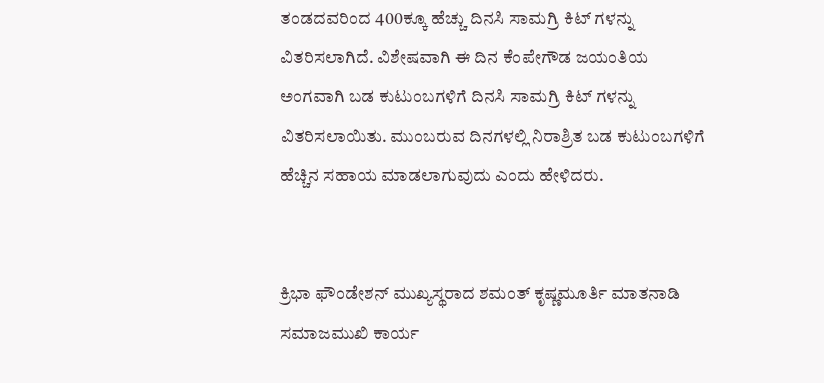ತಂಡದವರಿಂದ 400ಕ್ಕೂ ಹೆಚ್ಚು ದಿನಸಿ ಸಾಮಗ್ರಿ ಕಿಟ್ ಗಳನ್ನು ವಿತರಿಸಲಾಗಿದೆ. ವಿಶೇಷವಾಗಿ ಈ ದಿನ ಕೆಂಪೇಗೌಡ ಜಯಂತಿಯ ಅಂಗವಾಗಿ ಬಡ ಕುಟುಂಬಗಳಿಗೆ ದಿನಸಿ ಸಾಮಗ್ರಿ ಕಿಟ್ ಗಳನ್ನು ವಿತರಿಸಲಾಯಿತು. ಮುಂಬರುವ ದಿನಗಳಲ್ಲಿ ನಿರಾಶ್ರಿತ ಬಡ ಕುಟುಂಬಗಳಿಗೆ ಹೆಚ್ಚಿನ ಸಹಾಯ ಮಾಡಲಾಗುವುದು ಎಂದು ಹೇಳಿದರು.


ಕ್ರಿಭಾ ಫೌಂಡೇಶನ್ ಮುಖ್ಯಸ್ಥರಾದ ಶಮಂತ್ ಕೃಷ್ಣಮೂರ್ತಿ ಮಾತನಾಡಿ ಸಮಾಜಮುಖಿ ಕಾರ್ಯ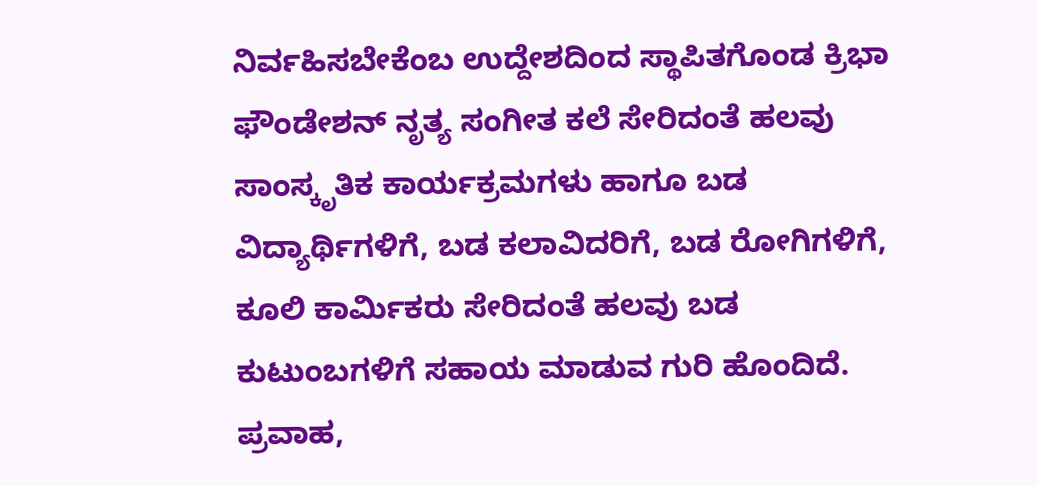ನಿರ್ವಹಿಸಬೇಕೆಂಬ ಉದ್ದೇಶದಿಂದ ಸ್ಥಾಪಿತಗೊಂಡ ಕ್ರಿಭಾ ಫೌಂಡೇಶನ್ ನೃತ್ಯ ಸಂಗೀತ ಕಲೆ ಸೇರಿದಂತೆ ಹಲವು ಸಾಂಸ್ಕೃತಿಕ ಕಾರ್ಯಕ್ರಮಗಳು ಹಾಗೂ ಬಡ ವಿದ್ಯಾರ್ಥಿಗಳಿಗೆ, ಬಡ ಕಲಾವಿದರಿಗೆ, ಬಡ ರೋಗಿಗಳಿಗೆ, ಕೂಲಿ ಕಾರ್ಮಿಕರು ಸೇರಿದಂತೆ ಹಲವು ಬಡ ಕುಟುಂಬಗಳಿಗೆ ಸಹಾಯ ಮಾಡುವ ಗುರಿ ಹೊಂದಿದೆ. ಪ್ರವಾಹ,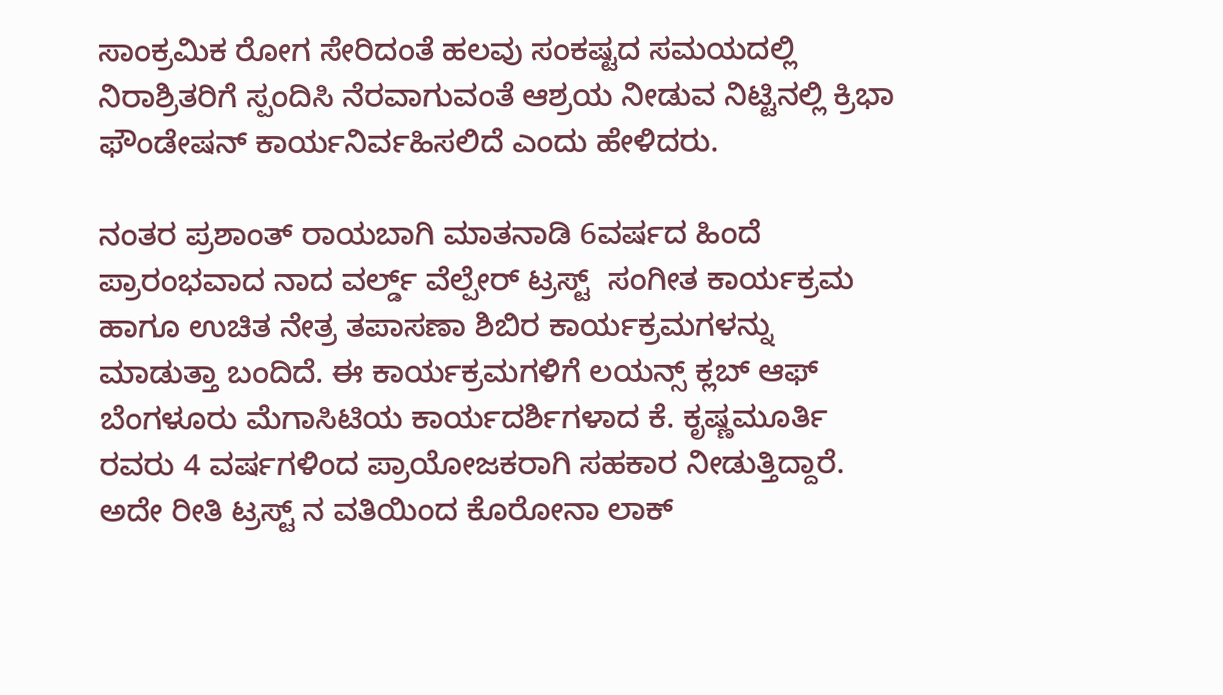ಸಾಂಕ್ರಮಿಕ ರೋಗ ಸೇರಿದಂತೆ ಹಲವು ಸಂಕಷ್ಟದ ಸಮಯದಲ್ಲಿ ನಿರಾಶ್ರಿತರಿಗೆ ಸ್ಪಂದಿಸಿ ನೆರವಾಗುವಂತೆ ಆಶ್ರಯ ನೀಡುವ ನಿಟ್ಟಿನಲ್ಲಿ ಕ್ರಿಭಾ ಫೌಂಡೇಷನ್ ಕಾರ್ಯನಿರ್ವಹಿಸಲಿದೆ ಎಂದು ಹೇಳಿದರು.

ನಂತರ ಪ್ರಶಾಂತ್ ರಾಯಬಾಗಿ ಮಾತನಾಡಿ 6ವರ್ಷದ ಹಿಂದೆ ಪ್ರಾರಂಭವಾದ ನಾದ ವರ್ಲ್ಡ್ ವೆಲ್ಪೇರ್ ಟ್ರಸ್ಟ್  ಸಂಗೀತ ಕಾರ್ಯಕ್ರಮ ಹಾಗೂ ಉಚಿತ ನೇತ್ರ ತಪಾಸಣಾ ಶಿಬಿರ ಕಾರ್ಯಕ್ರಮಗಳನ್ನು ಮಾಡುತ್ತಾ ಬಂದಿದೆ. ಈ ಕಾರ್ಯಕ್ರಮಗಳಿಗೆ ಲಯನ್ಸ್ ಕ್ಲಬ್ ಆಫ್ ಬೆಂಗಳೂರು ಮೆಗಾಸಿಟಿಯ ಕಾರ್ಯದರ್ಶಿಗಳಾದ ಕೆ. ಕೃಷ್ಣಮೂರ್ತಿ ರವರು 4 ವರ್ಷಗಳಿಂದ ಪ್ರಾಯೋಜಕರಾಗಿ ಸಹಕಾರ ನೀಡುತ್ತಿದ್ದಾರೆ. ಅದೇ ರೀತಿ ಟ್ರಸ್ಟ್ ನ ವತಿಯಿಂದ ಕೊರೋನಾ ಲಾಕ್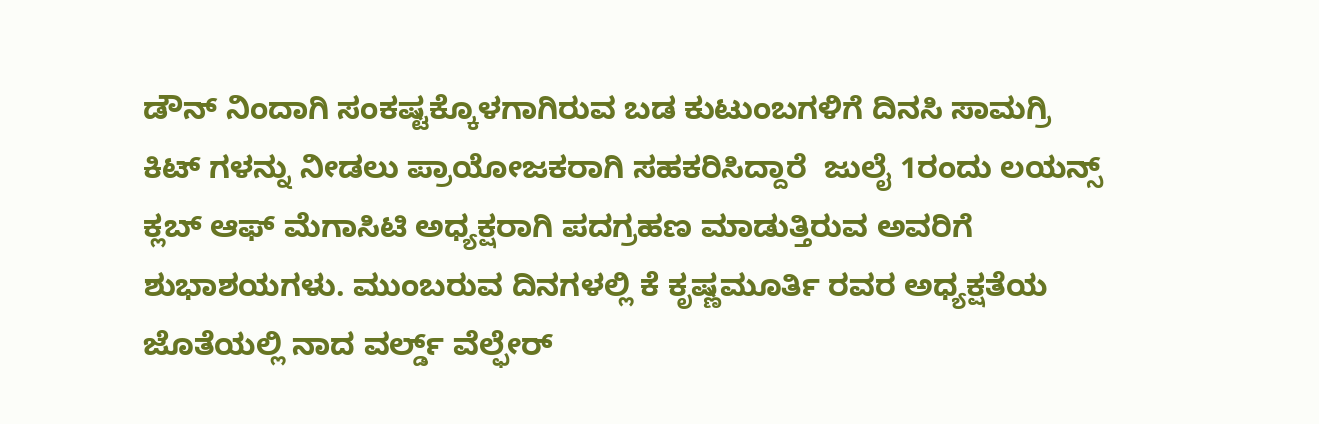ಡೌನ್ ನಿಂದಾಗಿ ಸಂಕಷ್ಟಕ್ಕೊಳಗಾಗಿರುವ ಬಡ ಕುಟುಂಬಗಳಿಗೆ ದಿನಸಿ ಸಾಮಗ್ರಿ ಕಿಟ್ ಗಳನ್ನು ನೀಡಲು ಪ್ರಾಯೋಜಕರಾಗಿ ಸಹಕರಿಸಿದ್ದಾರೆ  ಜುಲೈ 1ರಂದು ಲಯನ್ಸ್ ಕ್ಲಬ್ ಆಫ್ ಮೆಗಾಸಿಟಿ ಅಧ್ಯಕ್ಷರಾಗಿ ಪದಗ್ರಹಣ ಮಾಡುತ್ತಿರುವ ಅವರಿಗೆ ಶುಭಾಶಯಗಳು. ಮುಂಬರುವ ದಿನಗಳಲ್ಲಿ ಕೆ ಕೃಷ್ಣಮೂರ್ತಿ ರವರ ಅಧ್ಯಕ್ಷತೆಯ ಜೊತೆಯಲ್ಲಿ ನಾದ ವರ್ಲ್ಡ್ ವೆಲ್ಫೇರ್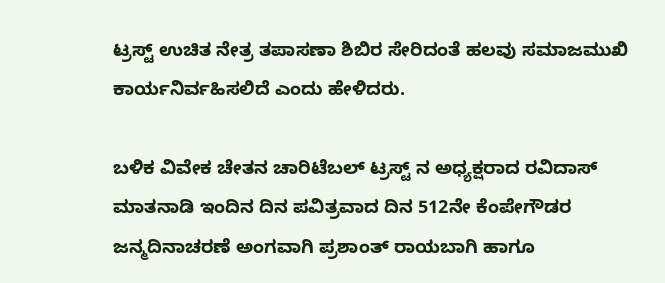ಟ್ರಸ್ಟ್ ಉಚಿತ ನೇತ್ರ ತಪಾಸಣಾ ಶಿಬಿರ ಸೇರಿದಂತೆ ಹಲವು ಸಮಾಜಮುಖಿ ಕಾರ್ಯನಿರ್ವಹಿಸಲಿದೆ ಎಂದು ಹೇಳಿದರು.

ಬಳಿಕ ವಿವೇಕ ಚೇತನ ಚಾರಿಟೆಬಲ್ ಟ್ರಸ್ಟ್ ನ ಅಧ್ಯಕ್ಷರಾದ ರವಿದಾಸ್ ಮಾತನಾಡಿ ಇಂದಿನ ದಿನ ಪವಿತ್ರವಾದ ದಿನ 512ನೇ ಕೆಂಪೇಗೌಡರ ಜನ್ಮದಿನಾಚರಣೆ ಅಂಗವಾಗಿ ಪ್ರಶಾಂತ್ ರಾಯಬಾಗಿ ಹಾಗೂ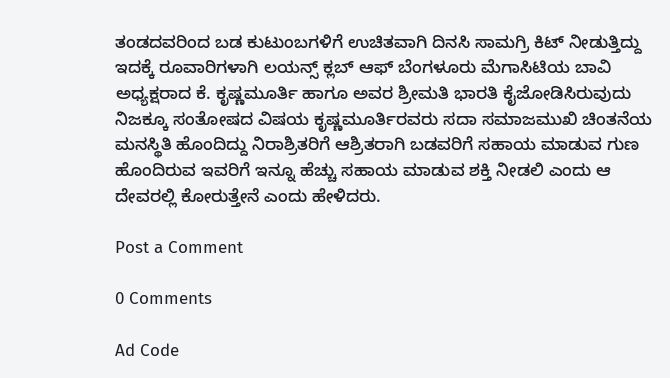ತಂಡದವರಿಂದ ಬಡ ಕುಟುಂಬಗಳಿಗೆ ಉಚಿತವಾಗಿ ದಿನಸಿ ಸಾಮಗ್ರಿ ಕಿಟ್ ನೀಡುತ್ತಿದ್ದು ಇದಕ್ಕೆ ರೂವಾರಿಗಳಾಗಿ ಲಯನ್ಸ್ ಕ್ಲಬ್ ಆಫ್ ಬೆಂಗಳೂರು ಮೆಗಾಸಿಟಿಯ ಬಾವಿ ಅಧ್ಯಕ್ಷರಾದ ಕೆ. ಕೃಷ್ಣಮೂರ್ತಿ ಹಾಗೂ ಅವರ ಶ್ರೀಮತಿ ಭಾರತಿ ಕೈಜೋಡಿಸಿರುವುದು ನಿಜಕ್ಕೂ ಸಂತೋಷದ ವಿಷಯ ಕೃಷ್ಣಮೂರ್ತಿರವರು ಸದಾ ಸಮಾಜಮುಖಿ ಚಿಂತನೆಯ ಮನಸ್ಥಿತಿ ಹೊಂದಿದ್ದು ನಿರಾಶ್ರಿತರಿಗೆ ಆಶ್ರಿತರಾಗಿ ಬಡವರಿಗೆ ಸಹಾಯ ಮಾಡುವ ಗುಣ ಹೊಂದಿರುವ ಇವರಿಗೆ ಇನ್ನೂ ಹೆಚ್ಚು ಸಹಾಯ ಮಾಡುವ ಶಕ್ತಿ ನೀಡಲಿ ಎಂದು ಆ ದೇವರಲ್ಲಿ ಕೋರುತ್ತೇನೆ ಎಂದು ಹೇಳಿದರು.

Post a Comment

0 Comments

Ad Code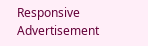Responsive Advertisement